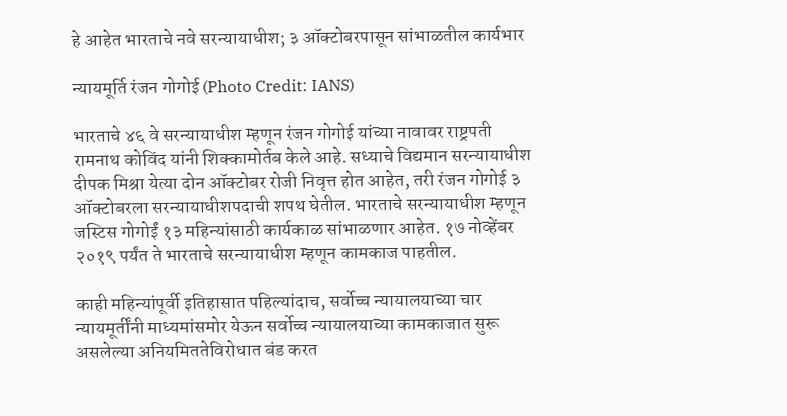हे आहेत भारताचे नवे सरन्यायाधीश; ३ ऑक्टोबरपासून सांभाळतील कार्यभार

न्यायमूर्ति रंजन गोगोई (Photo Credit: IANS)

भारताचे ४६ वे सरन्यायाधीश म्हणून रंजन गोगोई यांच्या नावावर राष्ट्रपती रामनाथ कोविंद यांनी शिक्कामोर्तब केले आहे. सध्याचे विद्यमान सरन्यायाधीश दीपक मिश्रा येत्या दोन ऑक्टोबर रोजी निवृत्त होत आहेत, तरी रंजन गोगोई ३ ऑक्टोबरला सरन्यायाधीशपदाची शपथ घेतील. भारताचे सरन्यायाधीश म्हणून जस्टिस गोगोईं १३ महिन्यांसाठी कार्यकाळ सांभाळणार आहेत. १७ नोव्हेंबर २०१९ पर्यंत ते भारताचे सरन्यायाधीश म्हणून कामकाज पाहतील.

काही महिन्यांपूर्वी इतिहासात पहिल्यांदाच, सर्वोच्च न्यायालयाच्या चार न्यायमूर्तींनी माध्यमांसमोर येऊन सर्वोच्च न्यायालयाच्या कामकाजात सुरू असलेल्या अनियमिततेविरोधात बंड करत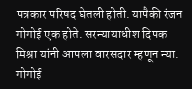पत्रकार परिषद घेतली होती. यापैकी रंजन गोगोई एक होते. सरन्यायाधीश दिपक मिश्रा यांनी आपला वारसदार म्हणून न्या. गोगोई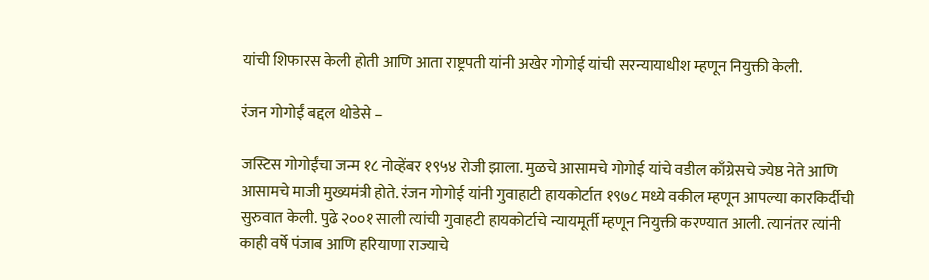यांची शिफारस केली होती आणि आता राष्ट्रपती यांनी अखेर गोगोई यांची सरन्यायाधीश म्हणून नियुक्ती केली.

रंजन गोगोईं बद्दल थोडेसे –

जस्टिस गोगोईंचा जन्म १८ नोव्हेंबर १९५४ रोजी झाला. मुळचे आसामचे गोगोई यांचे वडील काँग्रेसचे ज्येष्ठ नेते आणि आसामचे माजी मुख्यमंत्री होते. रंजन गोगोई यांनी गुवाहाटी हायकोर्टात १९७८ मध्ये वकील म्हणून आपल्या कारकिर्दीची सुरुवात केली. पुढे २००१ साली त्यांची गुवाहटी हायकोर्टाचे न्यायमूर्ती म्हणून नियुक्ती करण्यात आली. त्यानंतर त्यांनी काही वर्षे पंजाब आणि हरियाणा राज्याचे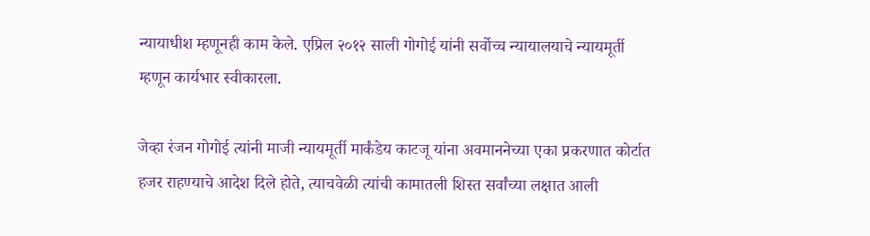न्यायाधीश म्हणूनही काम केले. एप्रिल २०१२ साली गोगोई यांनी सर्वोच्च न्यायालयाचे न्यायमूर्ती म्हणून कार्यभार स्वीकारला.

जेव्हा रंजन गोगोई त्यांनी माजी न्यायमूर्ती मार्कंडेय काटजू यांना अवमाननेच्या एका प्रकरणात कोर्टात हजर राहण्याचे आदेश दिले होते, त्याचवेळी त्यांची कामातली शिस्त सर्वांच्या लक्षात आली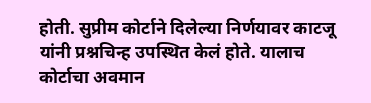होती. सुप्रीम कोर्टाने दिलेल्या निर्णयावर काटजू यांनी प्रश्नचिन्ह उपस्थित केलं होते. यालाच कोर्टाचा अवमान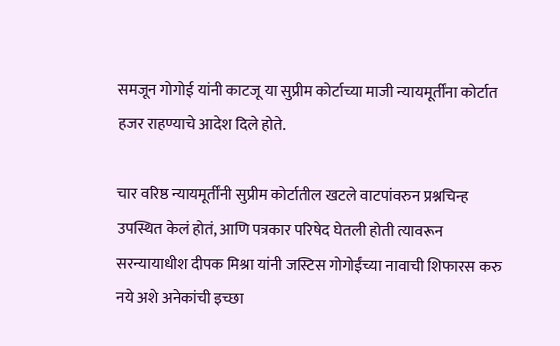समजून गोगोई यांनी काटजू या सुप्रीम कोर्टाच्या माजी न्यायमूर्तींना कोर्टात हजर राहण्याचे आदेश दिले होते.

चार वरिष्ठ न्यायमूर्तींनी सुप्रीम कोर्टातील खटले वाटपांवरुन प्रश्नचिन्ह उपस्थित केलं होतं, आणि पत्रकार परिषेद घेतली होती त्यावरून सरन्यायाधीश दीपक मिश्रा यांनी जस्टिस गोगोईंच्या नावाची शिफारस करु नये अशे अनेकांची इच्छा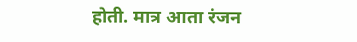होती. मात्र आता रंजन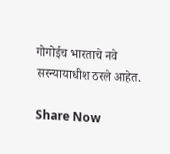गोगोईच भारताचे नवे सरन्यायाधीश ठरले आहेत.

Share Now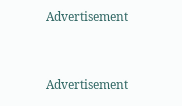Advertisement


Advertisement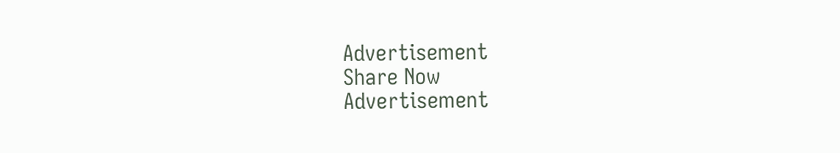Advertisement
Share Now
Advertisement